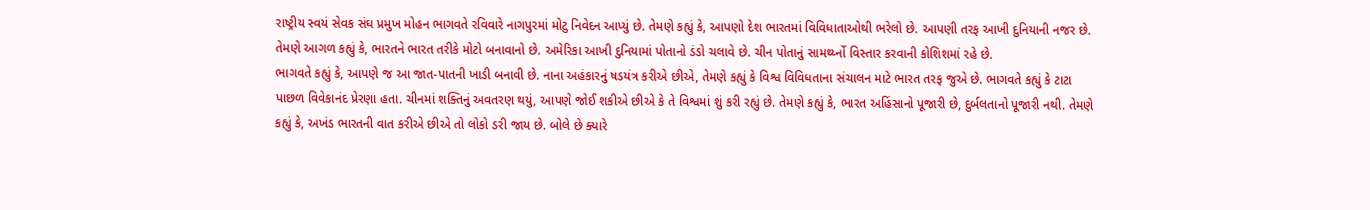રાષ્ટ્રીય સ્વયં સેવક સંઘ પ્રમુખ મોહન ભાગવતે રવિવારે નાગપુરમાં મોટુ નિવેદન આપ્યું છે. તેમણે કહ્યું કે, આપણો દેશ ભારતમાં વિવિધાતાઓથી ભરેલો છે. આપણી તરફ આખી દુનિયાની નજર છે. તેમણે આગળ કહ્યું કે, ભારતને ભારત તરીકે મોટો બનાવાનો છે. અમેરિકા આખી દુનિયામાં પોતાનો ડંડો ચલાવે છે. ચીન પોતાનું સામર્થ્ય્નો વિસ્તાર કરવાની કોશિશમાં રહે છે.
ભાગવતે કહ્યું કે, આપણે જ આ જાત-પાતની ખાડી બનાવી છે. નાના અહંકારનું ષડયંત્ર કરીએ છીએ, તેમણે કહ્યું કે વિશ્વ વિવિધતાના સંચાલન માટે ભારત તરફ જુએ છે. ભાગવતે કહ્યું કે ટાટા પાછળ વિવેકાનંદ પ્રેરણા હતા. ચીનમાં શક્તિનું અવતરણ થયું, આપણે જોઈ શકીએ છીએ કે તે વિશ્વમાં શું કરી રહ્યું છે. તેમણે કહ્યું કે, ભારત અહિંસાનો પૂજારી છે, દુર્બલતાનો પૂજારી નથી. તેમણે કહ્યું કે, અખંડ ભારતની વાત કરીએ છીએ તો લોકો ડરી જાય છે. બોલે છે ક્યારે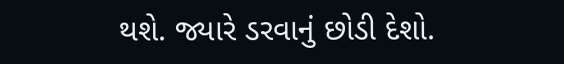થશે. જ્યારે ડરવાનું છોડી દેશો.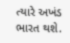ત્યારે અખંડ ભારત થશે.